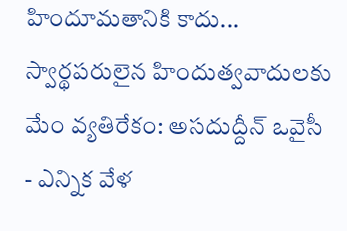హిందూమతానికి కాదు... స్వార్థపరులైన హిందుత్వవాదులకు మేం వ్యతిరేకం: అసదుద్దీన్ ఒవైసీ
- ఎన్నిక వేళ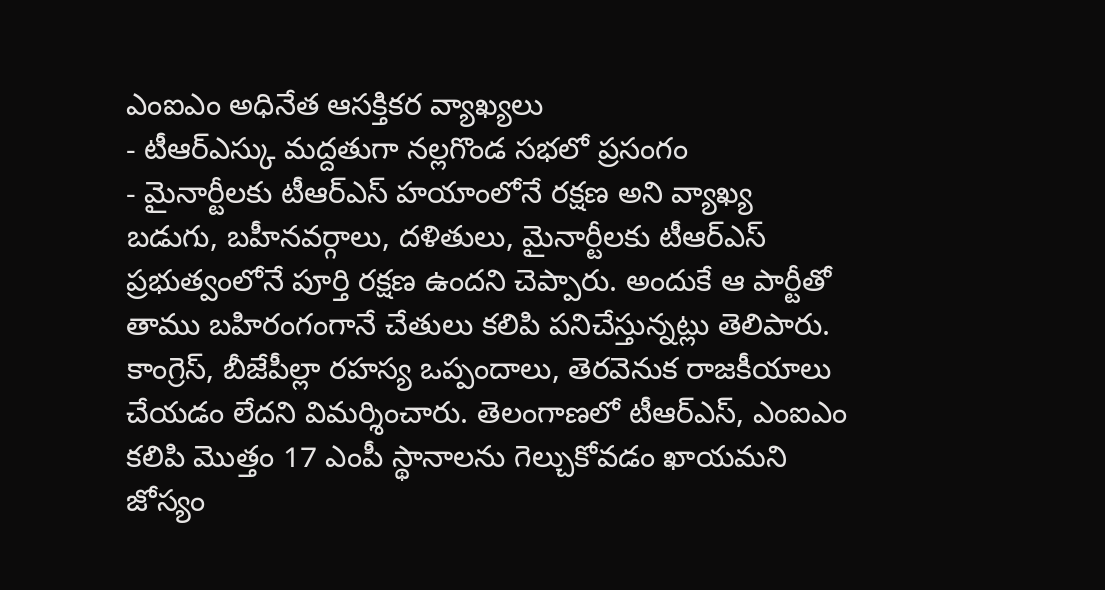ఎంఐఎం అధినేత ఆసక్తికర వ్యాఖ్యలు
- టీఆర్ఎస్కు మద్దతుగా నల్లగొండ సభలో ప్రసంగం
- మైనార్టీలకు టీఆర్ఎస్ హయాంలోనే రక్షణ అని వ్యాఖ్య
బడుగు, బహీనవర్గాలు, దళితులు, మైనార్టీలకు టీఆర్ఎస్ ప్రభుత్వంలోనే పూర్తి రక్షణ ఉందని చెప్పారు. అందుకే ఆ పార్టీతో తాము బహిరంగంగానే చేతులు కలిపి పనిచేస్తున్నట్లు తెలిపారు. కాంగ్రెస్, బీజేపీల్లా రహస్య ఒప్పందాలు, తెరవెనుక రాజకీయాలు చేయడం లేదని విమర్శించారు. తెలంగాణలో టీఆర్ఎస్, ఎంఐఎం కలిపి మొత్తం 17 ఎంపీ స్థానాలను గెల్చుకోవడం ఖాయమని జోస్యం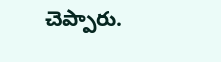చెప్పారు.